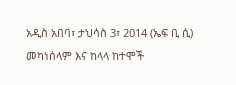አዲስ አበባ፣ ታህሳስ 3፣ 2014 (ኤፍ ቢ ሲ) መካነሰላም እና ከላላ ከተሞች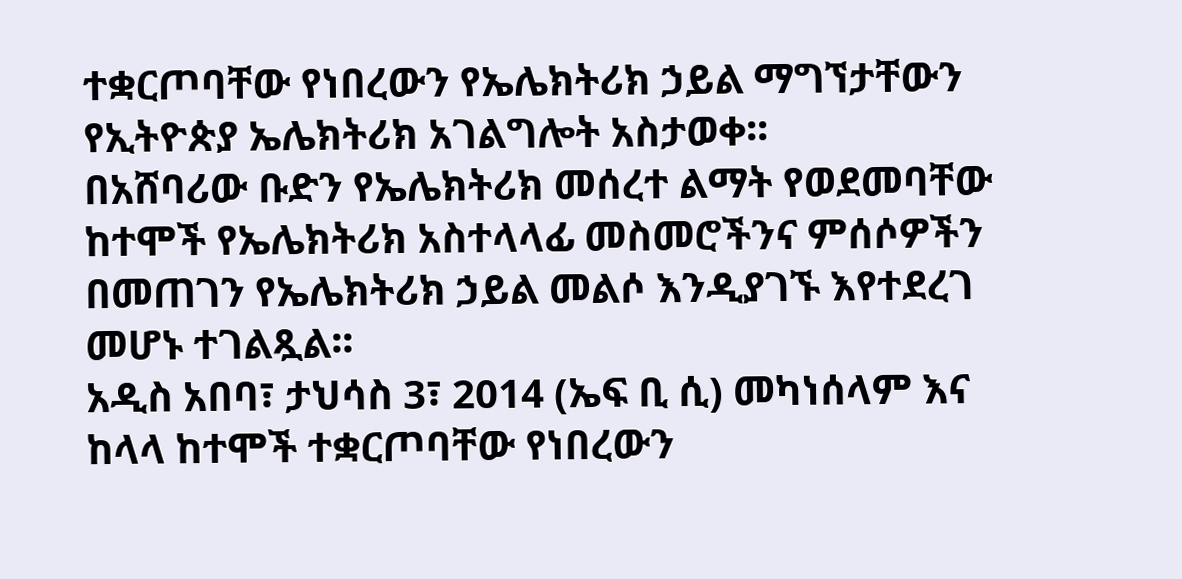ተቋርጦባቸው የነበረውን የኤሌክትሪክ ኃይል ማግኘታቸውን የኢትዮጵያ ኤሌክትሪክ አገልግሎት አስታወቀ፡፡
በአሸባሪው ቡድን የኤሌክትሪክ መሰረተ ልማት የወደመባቸው ከተሞች የኤሌክትሪክ አስተላላፊ መስመሮችንና ምሰሶዎችን በመጠገን የኤሌክትሪክ ኃይል መልሶ እንዲያገኙ እየተደረገ መሆኑ ተገልጿል፡፡
አዲስ አበባ፣ ታህሳስ 3፣ 2014 (ኤፍ ቢ ሲ) መካነሰላም እና ከላላ ከተሞች ተቋርጦባቸው የነበረውን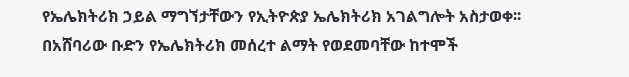የኤሌክትሪክ ኃይል ማግኘታቸውን የኢትዮጵያ ኤሌክትሪክ አገልግሎት አስታወቀ፡፡
በአሸባሪው ቡድን የኤሌክትሪክ መሰረተ ልማት የወደመባቸው ከተሞች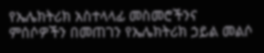የኤሌክትሪክ አስተላላፊ መስመሮችንና ምሰሶዎችን በመጠገን የኤሌክትሪክ ኃይል መልሶ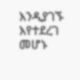እንዲያገኙ እየተደረገ መሆኑ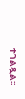ተገልጿል፡፡